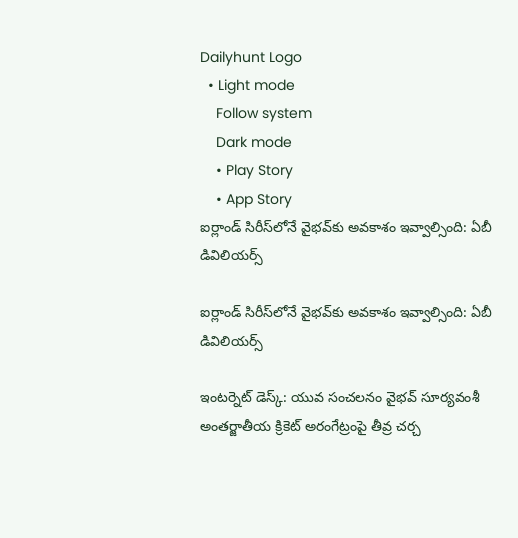Dailyhunt Logo
  • Light mode
    Follow system
    Dark mode
    • Play Story
    • App Story
ఐర్లాండ్ సిరీస్‌లోనే వైభవ్‌కు అవకాశం ఇవ్వాల్సింది: ఏబీ డివిలియర్స్

ఐర్లాండ్ సిరీస్‌లోనే వైభవ్‌కు అవకాశం ఇవ్వాల్సింది: ఏబీ డివిలియర్స్

ఇంటర్నెట్ డెస్క్: యువ సంచలనం వైభవ్ సూర్యవంశీ అంతర్జాతీయ క్రికెట్ అరంగేట్రంపై తీవ్ర చర్చ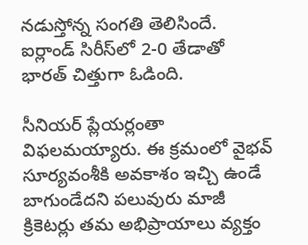నడుస్తోన్న సంగతి తెలిసిందే. ఐర్లాండ్ సిరీస్‌లో 2-0 తేడాతో భారత్ చిత్తుగా ఓడింది.

సీనియర్ ప్లేయర్లంతా విఫలమయ్యారు. ఈ క్రమంలో వైభవ్ సూర్యవంశీకి అవకాశం ఇచ్చి ఉండే బాగుండేదని పలువురు మాజీ క్రికెటర్లు తమ అభిప్రాయాలు వ్యక్తం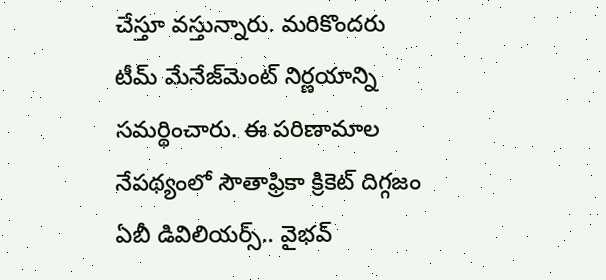చేస్తూ వస్తున్నారు. మరికొందరు టీమ్ మేనేజ్‌మెంట్ నిర్ణయాన్ని సమర్థించారు. ఈ పరిణామాల నేపథ్యంలో సౌతాఫ్రికా క్రికెట్ దిగ్గజం ఏబీ డివిలియర్స్.. వైభవ్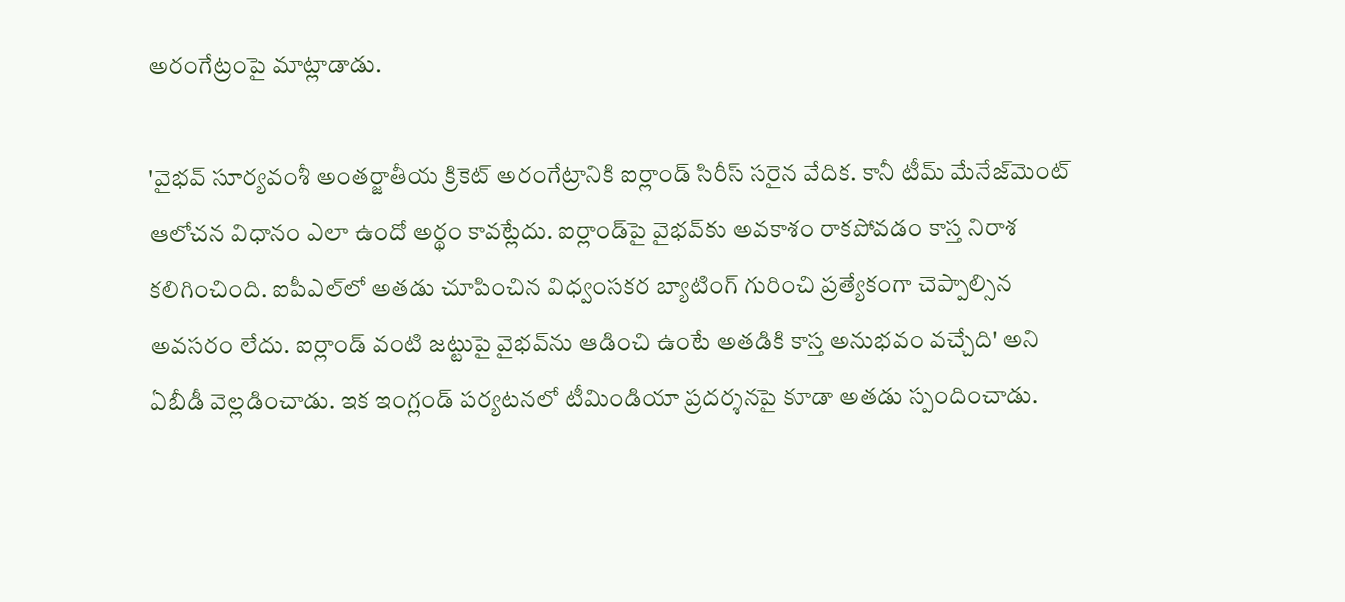అరంగేట్రంపై మాట్లాడాడు.

'వైభవ్ సూర్యవంశీ అంతర్జాతీయ క్రికెట్ అరంగేట్రానికి ఐర్లాండ్ సిరీస్ సరైన వేదిక. కానీ టీమ్ మేనేజ్‌మెంట్ ఆలోచన విధానం ఎలా ఉందో అర్థం కావట్లేదు. ఐర్లాండ్‌పై వైభవ్‌కు అవకాశం రాకపోవడం కాస్త నిరాశ కలిగించింది. ఐపీఎల్‌లో అతడు చూపించిన విధ్వంసకర బ్యాటింగ్ గురించి ప్రత్యేకంగా చెప్పాల్సిన అవసరం లేదు. ఐర్లాండ్ వంటి జట్టుపై వైభవ్‌ను ఆడించి ఉంటే అతడికి కాస్త అనుభవం వచ్చేది' అని ఏబీడీ వెల్లడించాడు. ఇక ఇంగ్లండ్ పర్యటనలో టీమిండియా ప్రదర్శనపై కూడా అతడు స్పందించాడు.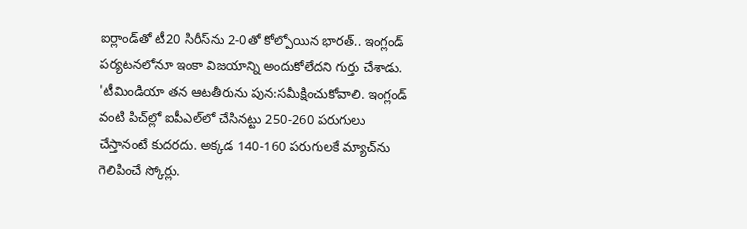ఐర్లాండ్‌తో టీ20 సిరీస్‌ను 2-0తో కోల్పోయిన భారత్.. ఇంగ్లండ్ పర్యటనలోనూ ఇంకా విజయాన్ని అందుకోలేదని గుర్తు చేశాడు. 'టీమిండియా తన ఆటతీరును పున:సమీక్షించుకోవాలి. ఇంగ్లండ్ వంటి పిచ్‌ల్లో ఐపీఎల్‌లో చేసినట్టు 250-260 పరుగులు చేస్తానంటే కుదరదు. అక్కడ 140-160 పరుగులకే మ్యాచ్‌ను గెలిపించే స్కోర్లు.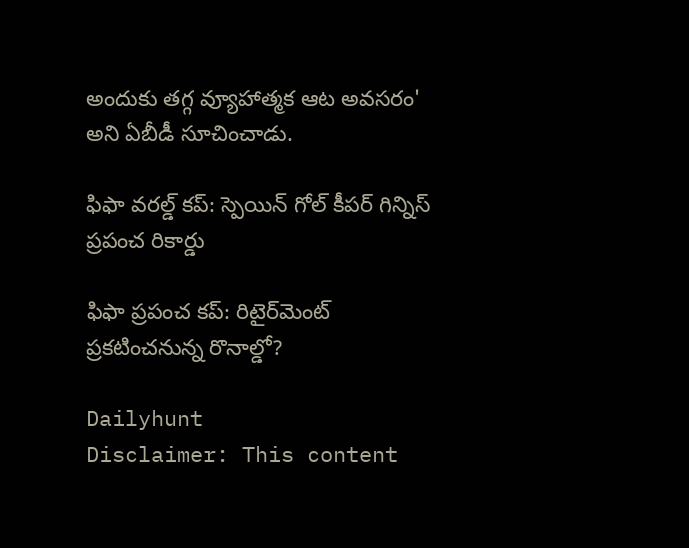అందుకు తగ్గ వ్యూహాత్మక ఆట అవసరం' అని ఏబీడీ సూచించాడు.

ఫిఫా వరల్డ్ కప్: స్పెయిన్ గోల్‌ కీపర్ గిన్నిస్ ప్రపంచ రికార్డు

ఫిఫా ప్రపంచ కప్: రిటైర్‌మెంట్ ప్రకటించనున్న రొనాల్డో?

Dailyhunt
Disclaimer: This content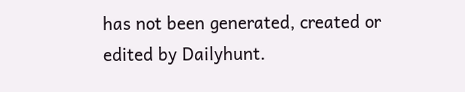has not been generated, created or edited by Dailyhunt.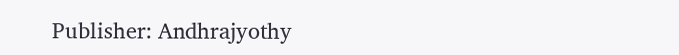Publisher: Andhrajyothy